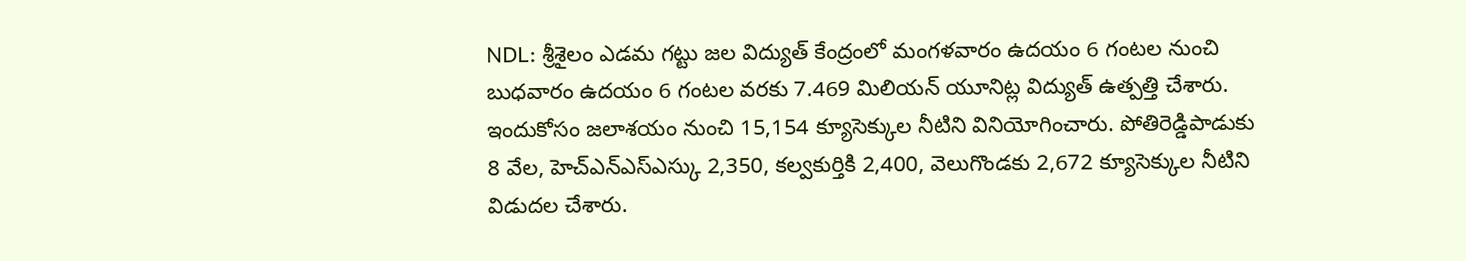NDL: శ్రీశైలం ఎడమ గట్టు జల విద్యుత్ కేంద్రంలో మంగళవారం ఉదయం 6 గంటల నుంచి బుధవారం ఉదయం 6 గంటల వరకు 7.469 మిలియన్ యూనిట్ల విద్యుత్ ఉత్పత్తి చేశారు. ఇందుకోసం జలాశయం నుంచి 15,154 క్యూసెక్కుల నీటిని వినియోగించారు. పోతిరెడ్డిపాడుకు 8 వేల, హెచ్ఎన్ఎస్ఎస్కు 2,350, కల్వకుర్తికి 2,400, వెలుగొండకు 2,672 క్యూసెక్కుల నీటిని విడుదల చేశారు.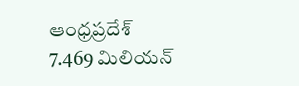ఆంధ్రప్రదేశ్
7.469 మిలియన్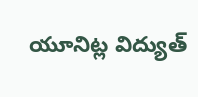యూనిట్ల విద్యుత్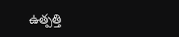ఉత్పత్తి